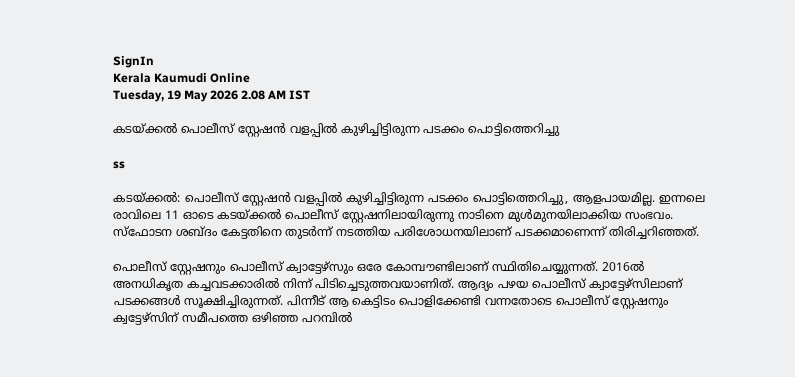SignIn
Kerala Kaumudi Online
Tuesday, 19 May 2026 2.08 AM IST

കടയ്ക്കൽ പൊലീസ് സ്റ്റേഷൻ വളപ്പിൽ കുഴിച്ചിട്ടിരുന്ന പടക്കം പൊട്ടിത്തെറിച്ചു

ss

കടയ്ക്കൽ: പൊലീസ് സ്റ്റേഷൻ വളപ്പിൽ കുഴിച്ചിട്ടിരുന്ന പടക്കം പൊട്ടിത്തെറിച്ചു, ആളപായമില്ല. ഇന്നലെ രാവിലെ 11 ഓടെ കടയ്ക്കൽ പൊലീസ് സ്റ്റേഷനിലായിരുന്നു നാടിനെ മുൾമുനയിലാക്കിയ സംഭവം. സ്ഫോടന ശബ്ദം കേട്ടതിനെ തുടർന്ന് നടത്തിയ പരിശോധനയിലാണ് പടക്കമാണെന്ന് തിരിച്ചറിഞ്ഞത്.

പൊലീസ് സ്റ്റേഷനും പൊലീസ് ക്വാട്ടേഴ്സും ഒരേ കോമ്പൗണ്ടിലാണ് സ്ഥിതിചെയ്യുന്നത്. 2016ൽ അനധികൃത കച്ചവടക്കാരിൽ നിന്ന് പിടിച്ചെടുത്തവയാണിത്. ആദ്യം പഴയ പൊലീസ് ക്വാട്ടേഴ്സിലാണ് പടക്കങ്ങൾ സൂക്ഷിച്ചിരുന്നത്. പിന്നീട് ആ കെട്ടിടം പൊളിക്കേണ്ടി വന്നതോടെ പൊലീസ് സ്റ്റേഷനും ക്വട്ടേഴ്സിന് സമീപത്തെ ഒഴിഞ്ഞ പറമ്പിൽ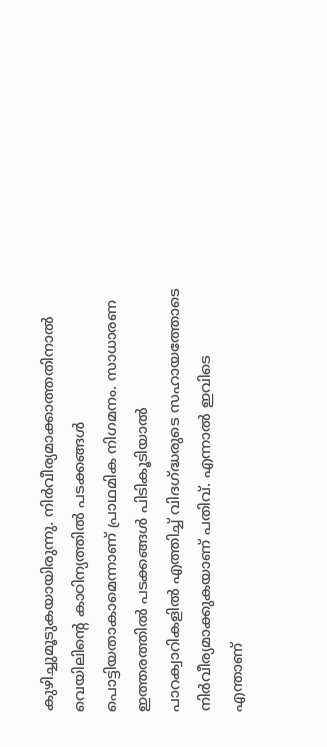കുഴിച്ചുമൂടുകയായിരുന്നു. നിർവീര്യമാക്കാത്തതിനാൽ വെയിലിന്റെ കാഠിന്യത്തിൽ പടക്കങ്ങൾ പൊട്ടിയതാകാമെന്നാണ് പ്രാഥമിക നിഗമനം. സാധാരണ ഇത്തരത്തിൽ പടക്കങ്ങൾ പിടികൂടിയാൽ പാറക്വാറികളിൽ എത്തിച്ച് വിദഗ്ദ്ധരുടെ സഹായത്തോടെ നിർവീര്യമാക്കുകയാണ് പതിവ്. എന്നാൽ ഇവിടെ എന്താണ്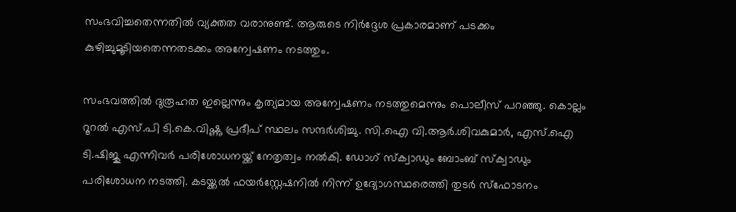സംഭവിച്ചതെന്നതിൽ വ്യക്തത വരാനുണ്ട്. ആരുടെ നിർദ്ദേശ പ്രകാരമാണ് പടക്കം കുഴിച്ചുമൂടിയതെന്നതടക്കം അന്വേഷണം നടത്തും.

സംഭവത്തിൽ ദുരൂഹത ഇല്ലെന്നും കൃത്യമായ അന്വേഷണം നടത്തുമെന്നും പൊലീസ് പറഞ്ഞു. കൊല്ലം റൂറൽ എസ്.പി ടി.കെ.വിഷ്ണു പ്രദീപ് സ്ഥലം സന്ദർശിച്ചു. സി.ഐ വി.ആർ.ശിവകുമാർ, എസ്.ഐ ടി.ഷിജു എന്നിവർ പരിശോധനയ്ക്ക് നേതൃത്വം നൽകി. ഡോഗ് സ്ക്വാഡും ബോംബ് സ്ക്വാഡും പരിശോധന നടത്തി. കടയ്ക്കൽ ഫയർസ്റ്റേഷനിൽ നിന്ന് ഉദ്യോഗസ്ഥരെത്തി തുടർ സ്ഫോടനം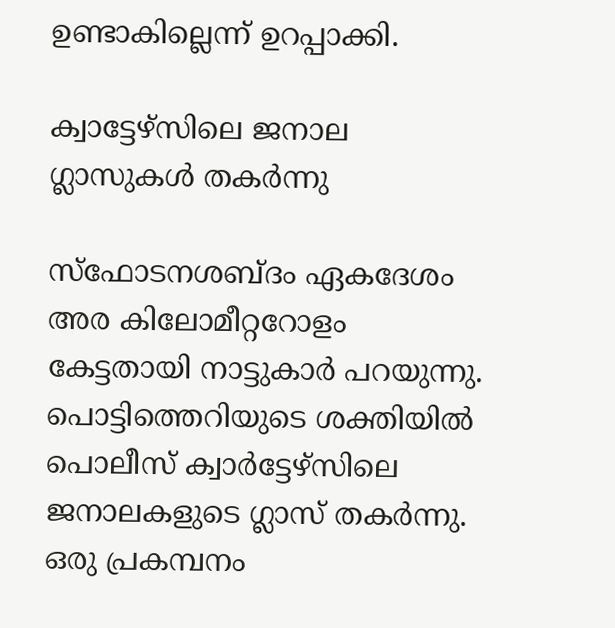ഉണ്ടാകില്ലെന്ന് ഉറപ്പാക്കി.

ക്വാട്ടേഴ്സിലെ ജനാല ഗ്ലാസുകൾ തകർന്നു

സ്ഫോടനശബ്ദം ഏകദേശം അര കിലോമീറ്ററോളം കേട്ടതായി നാട്ടുകാർ പറയുന്നു. പൊട്ടിത്തെറിയുടെ ശക്തിയിൽ പൊലീസ് ക്വാർട്ടേഴ്സിലെ ജനാലകളുടെ ഗ്ലാസ് തകർന്നു. ഒരു പ്രകമ്പനം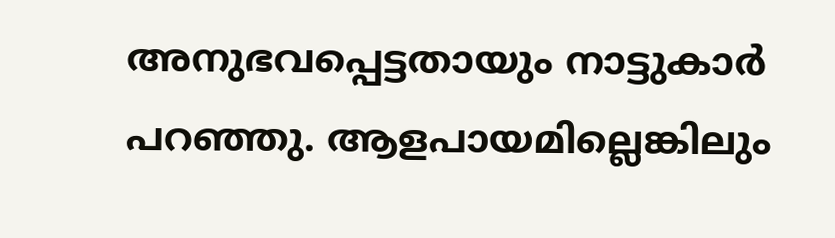അനുഭവപ്പെട്ടതായും നാട്ടുകാർ പറഞ്ഞു. ആളപായമില്ലെങ്കിലും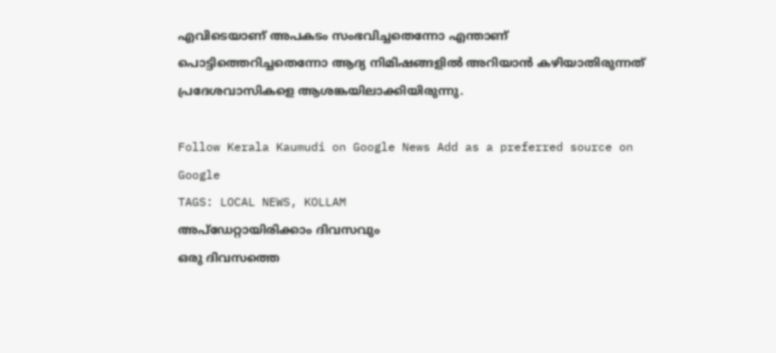എവിടെയാണ് അപകടം സംഭവിച്ചതെന്നോ എന്താണ് പൊട്ടിത്തെറിച്ചതെന്നോ ആദ്യ നിമിഷങ്ങളിൽ അറിയാൻ കഴിയാതിരുന്നത് പ്രദേശവാസികളെ ആശങ്കയിലാക്കിയിരുന്നു.

Follow Kerala Kaumudi on Google News Add as a preferred source on Google
TAGS: LOCAL NEWS, KOLLAM
അപ്ഡേറ്റായിരിക്കാം ദിവസവും
ഒരു ദിവസത്തെ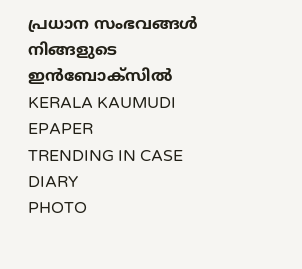പ്രധാന സംഭവങ്ങൾ നിങ്ങളുടെ ഇൻബോക്സിൽ
KERALA KAUMUDI EPAPER
TRENDING IN CASE DIARY
PHOTO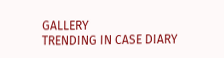GALLERY
TRENDING IN CASE DIARY